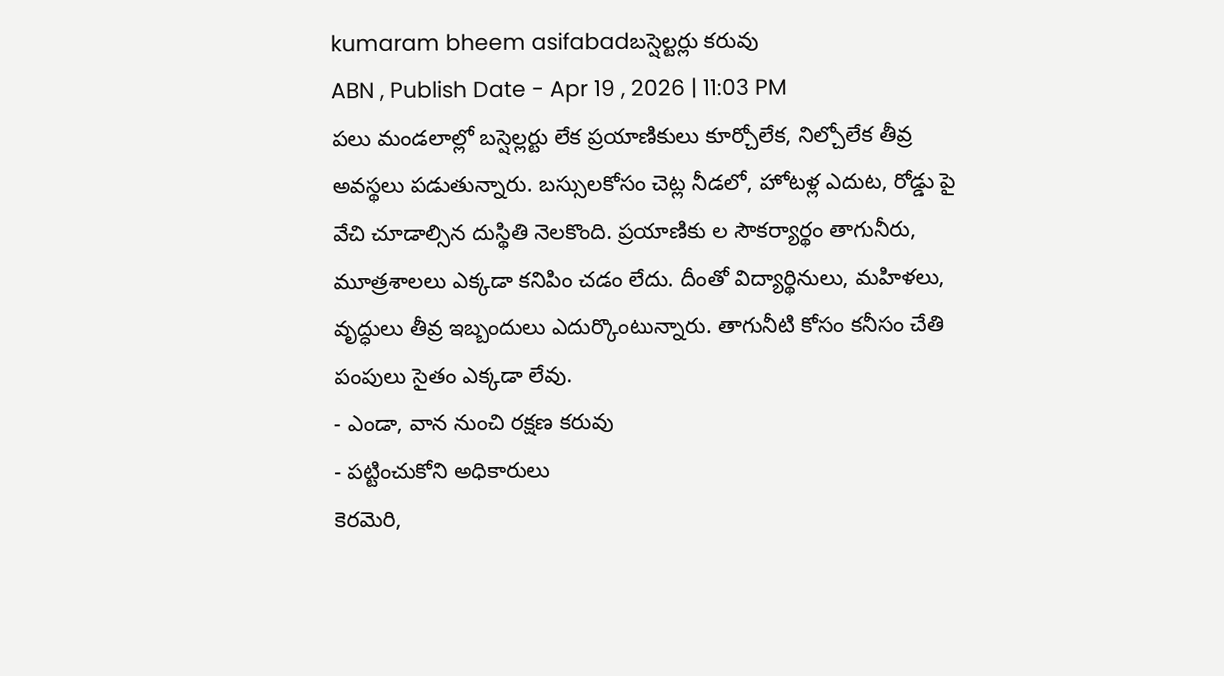kumaram bheem asifabadబస్షెల్టర్లు కరువు
ABN , Publish Date - Apr 19 , 2026 | 11:03 PM
పలు మండలాల్లో బస్షెల్లర్టు లేక ప్రయాణికులు కూర్చోలేక, నిల్చోలేక తీవ్ర అవస్థలు పడుతున్నారు. బస్సులకోసం చెట్ల నీడలో, హోటళ్ల ఎదుట, రోడ్డు పై వేచి చూడాల్సిన దుస్థితి నెలకొంది. ప్రయాణికు ల సౌకర్యార్థం తాగునీరు, మూత్రశాలలు ఎక్కడా కనిపిం చడం లేదు. దీంతో విద్యార్థినులు, మహిళలు, వృద్ధులు తీవ్ర ఇబ్బందులు ఎదుర్కొంటున్నారు. తాగునీటి కోసం కనీసం చేతి పంపులు సైతం ఎక్కడా లేవు.
- ఎండా, వాన నుంచి రక్షణ కరువు
- పట్టించుకోని అధికారులు
కెరమెరి,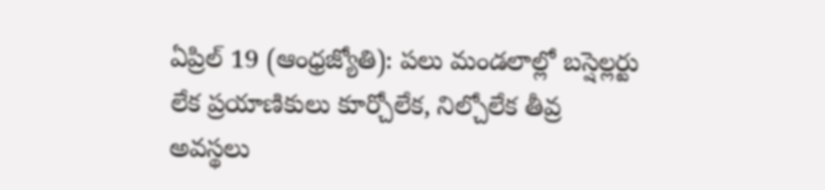ఏప్రిల్ 19 (ఆంధ్రజ్యోతి): పలు మండలాల్లో బస్షెల్లర్టు లేక ప్రయాణికులు కూర్చోలేక, నిల్చోలేక తీవ్ర అవస్థలు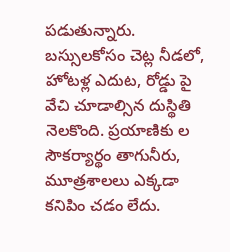పడుతున్నారు. బస్సులకోసం చెట్ల నీడలో, హోటళ్ల ఎదుట, రోడ్డు పై వేచి చూడాల్సిన దుస్థితి నెలకొంది. ప్రయాణికు ల సౌకర్యార్థం తాగునీరు, మూత్రశాలలు ఎక్కడా కనిపిం చడం లేదు.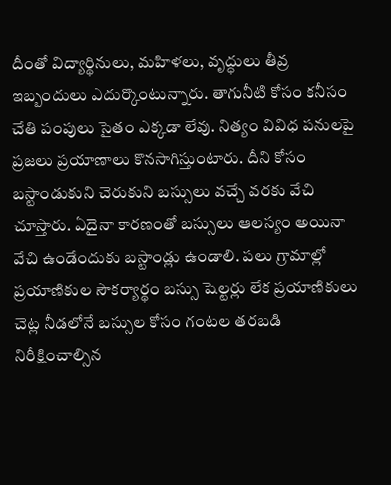దీంతో విద్యార్థినులు, మహిళలు, వృద్ధులు తీవ్ర ఇబ్బందులు ఎదుర్కొంటున్నారు. తాగునీటి కోసం కనీసం చేతి పంపులు సైతం ఎక్కడా లేవు. నిత్యం వివిధ పనులపై ప్రజలు ప్రయాణాలు కొనసాగిస్తుంటారు. దీని కోసం బస్టాండుకుని చెరుకుని బస్సులు వచ్చే వరకు వేచి చూస్తారు. ఏదైనా కారణంతో బస్సులు ఆలస్యం అయినా వేచి ఉండేందుకు బస్టాండ్లు ఉండాలి. పలు గ్రామాల్లో ప్రయాణికుల సౌకర్యార్థం బస్సు షెల్టర్లు లేక ప్రయాణికులు చెట్ల నీడలోనే బస్సుల కోసం గంటల తరబడి నిరీక్షించాల్సిన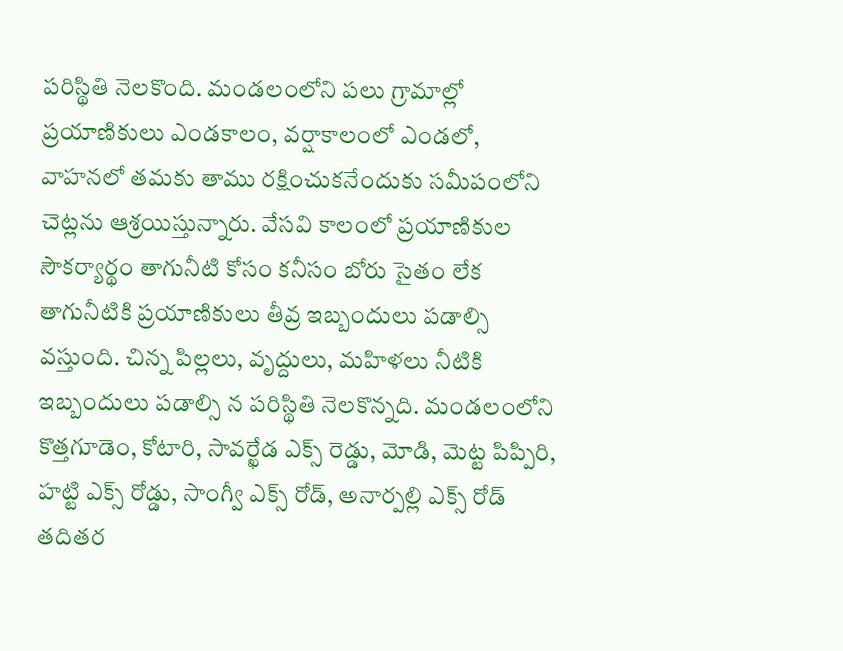పరిస్థితి నెలకొంది. మండలంలోని పలు గ్రామాల్లో ప్రయాణికులు ఎండకాలం, వర్షాకాలంలో ఎండలో, వాహనలో తమకు తాము రక్షించుకనేందుకు సమీపంలోని చెట్లను ఆశ్రయిస్తున్నారు. వేసవి కాలంలో ప్రయాణికుల సౌకర్యార్థం తాగునీటి కోసం కనీసం బోరు సైతం లేక తాగునీటికి ప్రయాణికులు తీవ్ర ఇబ్బందులు పడాల్సి వస్తుంది. చిన్న పిల్లలు, వృద్దులు, మహిళలు నీటికి ఇబ్బందులు పడాల్సి న పరిస్థితి నెలకొన్నది. మండలంలోని కొత్తగూడెం, కోటారి, సావర్ఖేడ ఎక్స్ రెడ్డు, మోడి, మెట్ట పిప్పిరి, హట్టి ఎక్స్ రోడ్డు, సాంగ్వీ ఎక్స్ రోడ్, అనార్పల్లి ఎక్స్ రోడ్ తదితర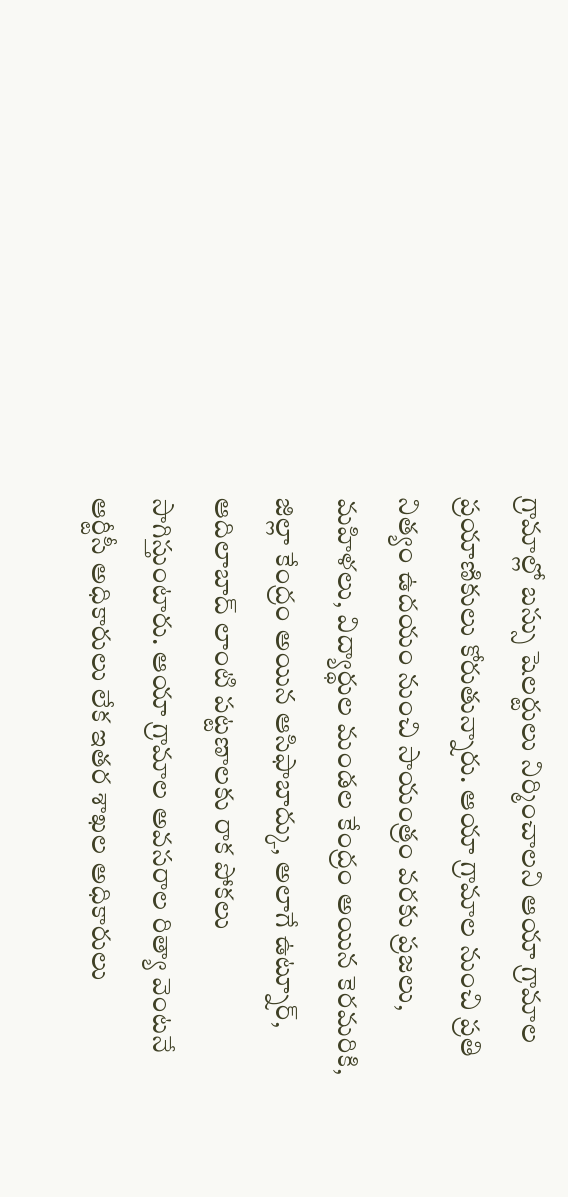గ్రామాల్లో బస్సు షెలర్టులు నిర్మించాలని ఆయా గ్రామాల ప్రయాణికులు కోరుతున్నారు. ఆయా గ్రామాల నుంచి ప్రతి నిత్యం ఉదయం నుంచి సాయంత్రం వరకు ప్రజలు, మహిళలు, విద్యార్థుల మండల కేంద్రం అయిన కెరమరికి, జిల్లా కేంద్రం అయిన ఆసిఫాబాద్కు, అలాగే ఉట్నూర్, ఆదిలాబాద్ లాంటి పట్టణాలకు రాక పోకలు సాగిస్తుంటారు. ఆయా గ్రామాల అవసరాల రిత్యా వెంటనే ఆర్టీసీ అధికారులు లేక ఇతర శాఖల అధికారులు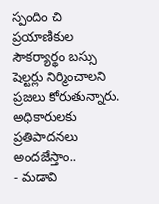స్పందిం చి ప్రయాణికుల సౌకర్యార్థం బస్సు షెల్టర్లు నిర్మించాలని ప్రజలు కోరుతున్నారు.
అధికారులకు ప్రతిపాదనలు అందజేస్తాం..
- మడావి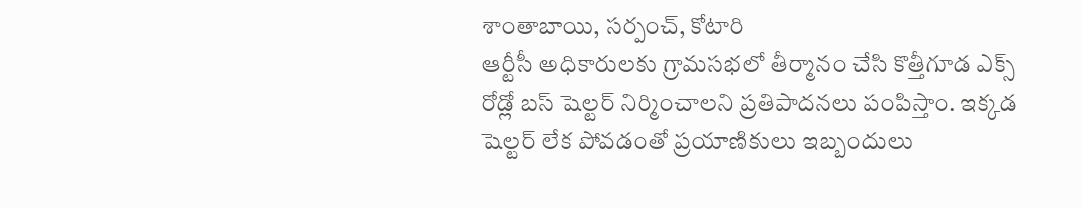శాంతాబాయి, సర్పంచ్, కోటారి
ఆర్టీసీ అధికారులకు గ్రామసభలో తీర్మానం చేసి కొత్తీగూడ ఎక్స్ రోడ్లో బస్ షెల్టర్ నిర్మించాలని ప్రతిపాదనలు పంపిస్తాం. ఇక్కడ షెల్టర్ లేక పోవడంతో ప్రయాణికులు ఇబ్బందులు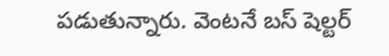పడుతున్నారు. వెంటనే బస్ షెల్టర్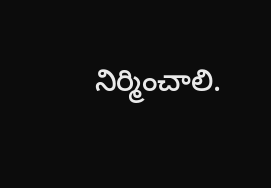నిర్మించాలి.